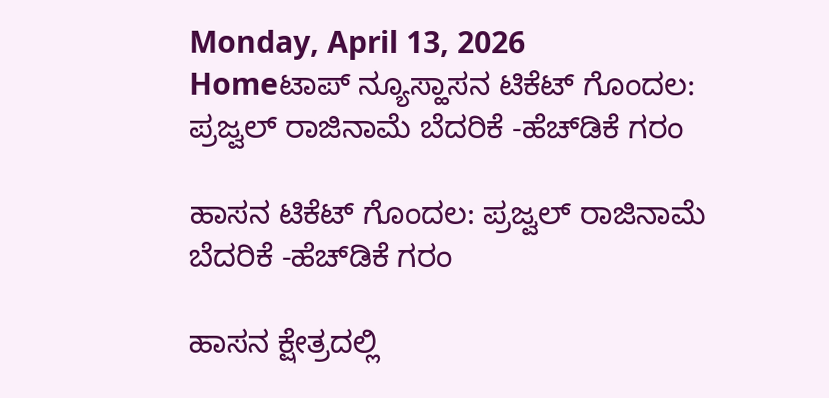Monday, April 13, 2026
Homeಟಾಪ್ ನ್ಯೂಸ್ಹಾಸನ ಟಿಕೆಟ್‌ ಗೊಂದಲ: ಪ್ರಜ್ವಲ್‌ ರಾಜಿನಾಮೆ ಬೆದರಿಕೆ -ಹೆಚ್‌ಡಿಕೆ ಗರಂ

ಹಾಸನ ಟಿಕೆಟ್‌ ಗೊಂದಲ: ಪ್ರಜ್ವಲ್‌ ರಾಜಿನಾಮೆ ಬೆದರಿಕೆ -ಹೆಚ್‌ಡಿಕೆ ಗರಂ

ಹಾಸನ ಕ್ಷೇತ್ರದಲ್ಲಿ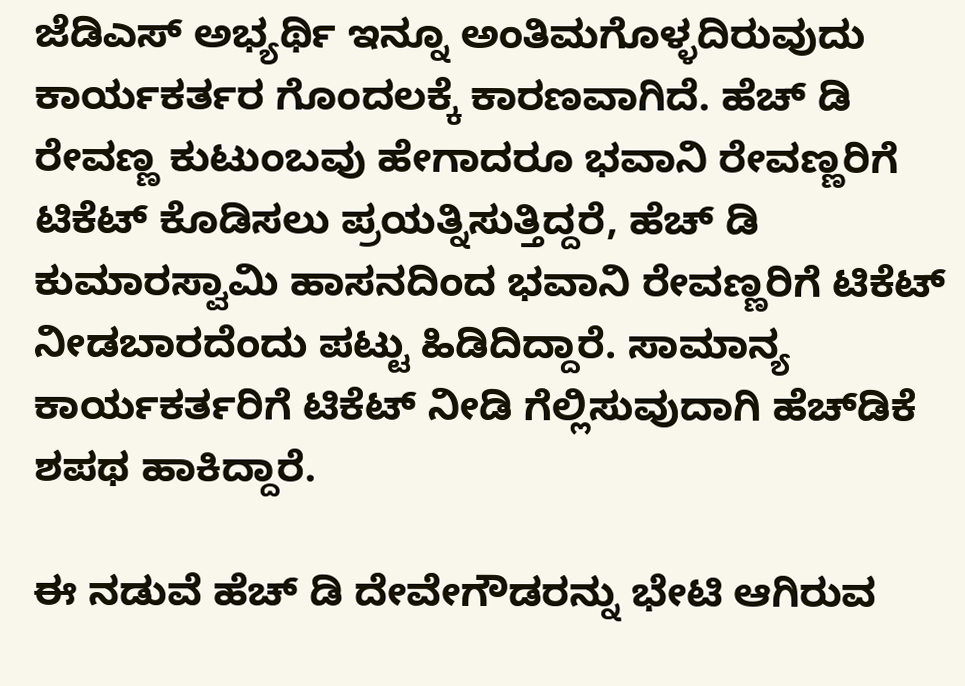ಜೆಡಿಎಸ್‌ ಅಭ್ಯರ್ಥಿ ಇನ್ನೂ ಅಂತಿಮಗೊಳ್ಳದಿರುವುದು ಕಾರ್ಯಕರ್ತರ ಗೊಂದಲಕ್ಕೆ ಕಾರಣವಾಗಿದೆ. ಹೆಚ್‌ ಡಿ ರೇವಣ್ಣ ಕುಟುಂಬವು ಹೇಗಾದರೂ ಭವಾನಿ ರೇವಣ್ಣರಿಗೆ ಟಿಕೆಟ್‌ ಕೊಡಿಸಲು ಪ್ರಯತ್ನಿಸುತ್ತಿದ್ದರೆ, ಹೆಚ್‌ ಡಿ ಕುಮಾರಸ್ವಾಮಿ ಹಾಸನದಿಂದ ಭವಾನಿ ರೇವಣ್ಣರಿಗೆ ಟಿಕೆಟ್‌ ನೀಡಬಾರದೆಂದು ಪಟ್ಟು ಹಿಡಿದಿದ್ದಾರೆ. ಸಾಮಾನ್ಯ ಕಾರ್ಯಕರ್ತರಿಗೆ ಟಿಕೆಟ್‌ ನೀಡಿ ಗೆಲ್ಲಿಸುವುದಾಗಿ ಹೆಚ್‌ಡಿಕೆ ಶಪಥ ಹಾಕಿದ್ದಾರೆ.

ಈ ನಡುವೆ ಹೆಚ್‌ ಡಿ ದೇವೇಗೌಡರನ್ನು ಭೇಟಿ ಆಗಿರುವ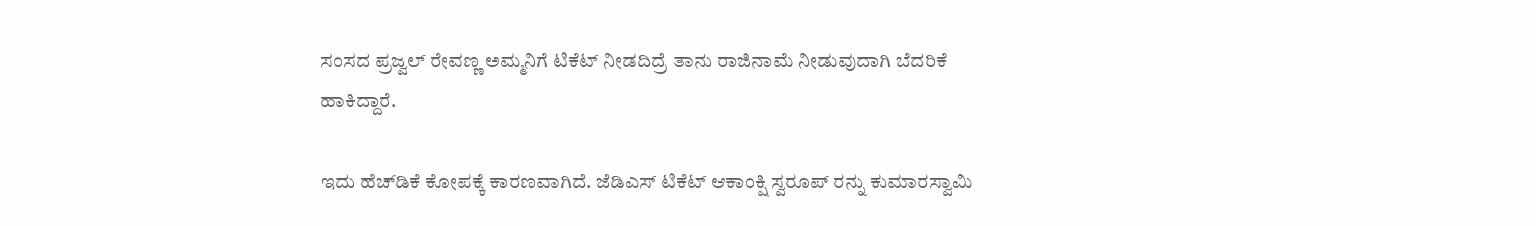ಸಂಸದ ಪ್ರಜ್ವಲ್‌ ರೇವಣ್ಣ ಅಮ್ಮನಿಗೆ ಟಿಕೆಟ್‌ ನೀಡದಿದ್ರೆ ತಾನು ರಾಜಿನಾಮೆ ನೀಡುವುದಾಗಿ ಬೆದರಿಕೆ ಹಾಕಿದ್ದಾರೆ.

ಇದು ಹೆಚ್‌ಡಿಕೆ ಕೋಪಕ್ಕೆ ಕಾರಣವಾಗಿದೆ. ಜೆಡಿಎಸ್‌ ಟಿಕೆಟ್‌ ಆಕಾಂಕ್ಷಿ ಸ್ವರೂಪ್‌ ರನ್ನು ಕುಮಾರಸ್ವಾಮಿ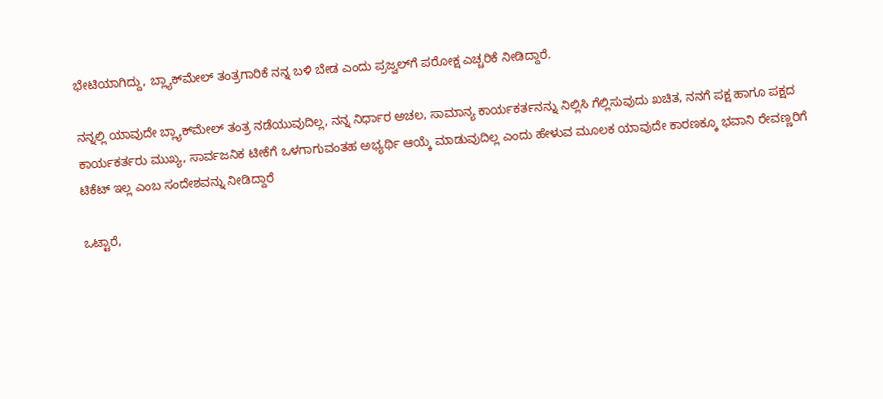ಭೇಟಿಯಾಗಿದ್ದು, ಬ್ಲ್ಯಾಕ್‌ಮೇಲ್‌ ತಂತ್ರಗಾರಿಕೆ ನನ್ನ ಬಳಿ ಬೇಡ ಎಂದು ಪ್ರಜ್ವಲ್‌ಗೆ ಪರೋಕ್ಷ ಎಚ್ಚರಿಕೆ ನೀಡಿದ್ದಾರೆ.

ನನ್ನಲ್ಲಿ ಯಾವುದೇ ಬ್ಲ್ಯಾಕ್‌ಮೇಲ್‌ ತಂತ್ರ ನಡೆಯುವುದಿಲ್ಲ, ನನ್ನ ನಿರ್ಧಾರ ಅಚಲ, ಸಾಮಾನ್ಯ ಕಾರ್ಯಕರ್ತನನ್ನು ನಿಲ್ಲಿಸಿ ಗೆಲ್ಲಿಸುವುದು ಖಚಿತ, ನನಗೆ ಪಕ್ಷ ಹಾಗೂ ಪಕ್ಷದ ಕಾರ್ಯಕರ್ತರು ಮುಖ್ಯ, ಸಾರ್ವಜನಿಕ ಟೀಕೆಗೆ ಒಳಗಾಗುವಂತಹ ಅಭ್ಯರ್ಥಿ ಆಯ್ಕೆ ಮಾಡುವುದಿಲ್ಲ ಎಂದು ಹೇಳುವ ಮೂಲಕ ಯಾವುದೇ ಕಾರಣಕ್ಕೂ ಭವಾನಿ ರೇವಣ್ಣರಿಗೆ ಟಿಕೆಟ್‌ ಇಲ್ಲ ಎಂಬ ಸಂದೇಶವನ್ನು ನೀಡಿದ್ದಾರೆ

ಒಟ್ಟಾರೆ,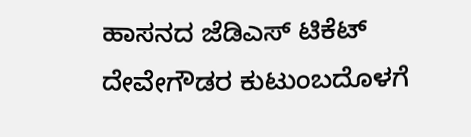ಹಾಸನದ‌ ಜೆಡಿಎಸ್‌ ಟಿಕೆಟ್ ದೇವೇಗೌಡರ ಕುಟುಂಬದೊಳಗೆ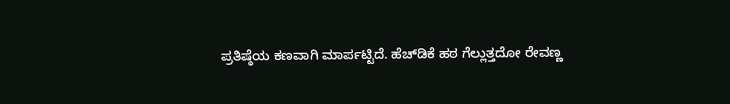ಪ್ರತಿಷ್ಠೆಯ ಕಣವಾಗಿ ಮಾರ್ಪಟ್ಟಿದೆ. ಹೆಚ್‌ಡಿಕೆ ಹಠ ಗೆಲ್ಲುತ್ತದೋ ರೇವಣ್ಣ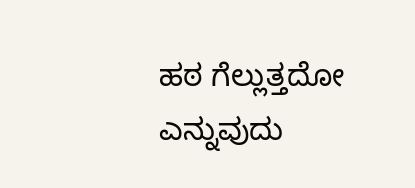ಹಠ ಗೆಲ್ಲುತ್ತದೋ ಎನ್ನುವುದು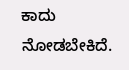ಕಾದು ನೋಡಬೇಕಿದೆ.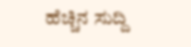ಹೆಚ್ಚಿನ ಸುದ್ದಿ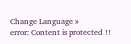Change Language »
error: Content is protected !!